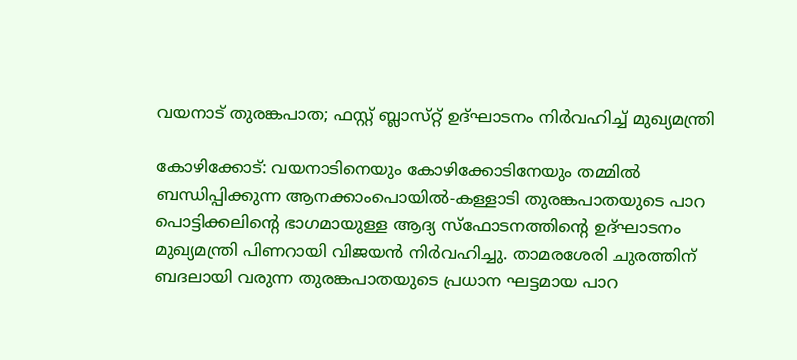വയനാട് തുരങ്കപാത; ഫസ്റ്റ് ബ്ലാസ്‌റ്റ് ഉദ്ഘാടനം നിര്‍വഹിച്ച്‌ മുഖ്യമന്ത്രി

കോഴിക്കോട്: വയനാടിനെയും കോഴിക്കോടിനേയും തമ്മില്‍ ബന്ധിപ്പിക്കുന്ന ആനക്കാംപൊയില്‍-കള്ളാടി തുരങ്കപാതയുടെ പാറ പൊട്ടിക്കലിന്റെ ഭാഗമായുള്ള ആദ്യ സ്‌ഫോടനത്തിന്റെ ഉദ്ഘാടനം മുഖ്യമന്ത്രി പിണറായി വിജയന്‍ നിർവഹിച്ചു. താമരശേരി ചുരത്തിന് ബദലായി വരുന്ന തുരങ്കപാതയുടെ പ്രധാന ഘട്ടമായ പാറ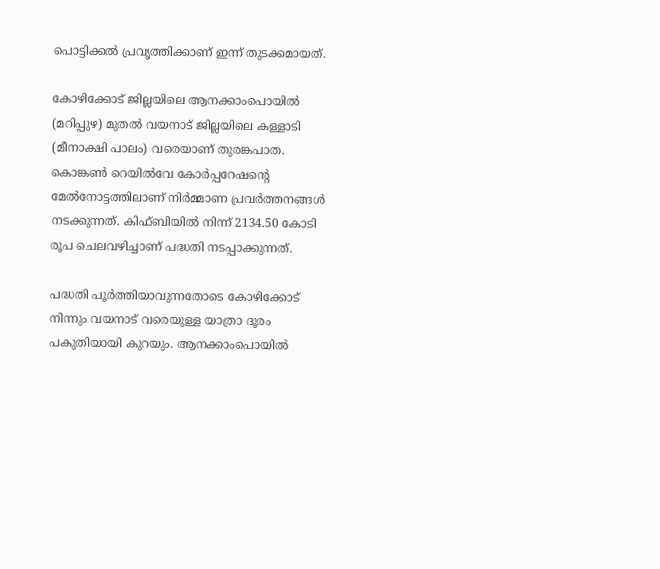പൊട്ടിക്കൽ പ്രവൃത്തിക്കാണ് ഇന്ന് തുടക്കമായത്.

കോഴിക്കോട് ജില്ലയിലെ ആനക്കാംപൊയിൽ (മറിപ്പുഴ) മുതൽ വയനാട് ജില്ലയിലെ കള്ളാടി (മീനാക്ഷി പാലം) വരെയാണ് തുരങ്കപാത. കൊങ്കൺ റെയിൽവേ കോർപ്പറേഷന്‍റെ മേൽനോട്ടത്തിലാണ് നിർമ്മാണ പ്രവർത്തനങ്ങൾ നടക്കുന്നത്. കിഫ്ബിയിൽ നിന്ന് 2134.50 കോടി രൂപ ചെലവഴിച്ചാണ് പദ്ധതി നടപ്പാക്കുന്നത്.

പദ്ധതി പൂർത്തിയാവുന്നതോടെ കോഴിക്കോട് നിന്നും വയനാട് വരെയുള്ള യാത്രാ ദൂരം പകുതിയായി കുറയും. ആനക്കാംപൊയിൽ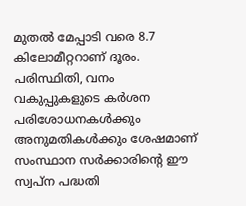മുതൽ മേപ്പാടി വരെ 8.7 കിലോമീറ്ററാണ് ദൂരം. പരിസ്ഥിതി, വനം വകുപ്പുകളുടെ കർശന പരിശോധനകൾക്കും അനുമതികൾക്കും ശേഷമാണ് സംസ്ഥാന സർക്കാരിന്‍റെ ഈ സ്വപ്ന പദ്ധതി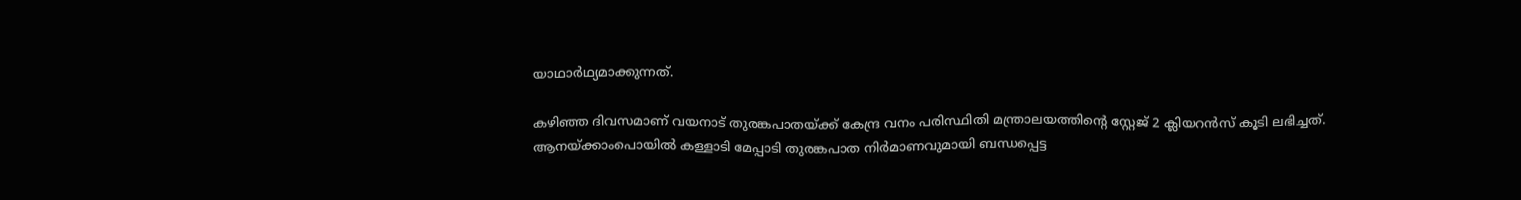യാഥാർഥ്യമാക്കുന്നത്.

കഴിഞ്ഞ ദിവസമാണ് വയനാട് തുരങ്കപാതയ്ക്ക് കേന്ദ്ര വനം പരിസ്ഥിതി മന്ത്രാലയത്തിന്റെ സ്റ്റേജ് 2 ക്ലിയറന്‍സ് കൂടി ലഭിച്ചത്. ആനയ്ക്കാംപൊയില്‍ കള്ളാടി മേപ്പാടി തുരങ്കപാത നിര്‍മാണവുമായി ബന്ധപ്പെട്ട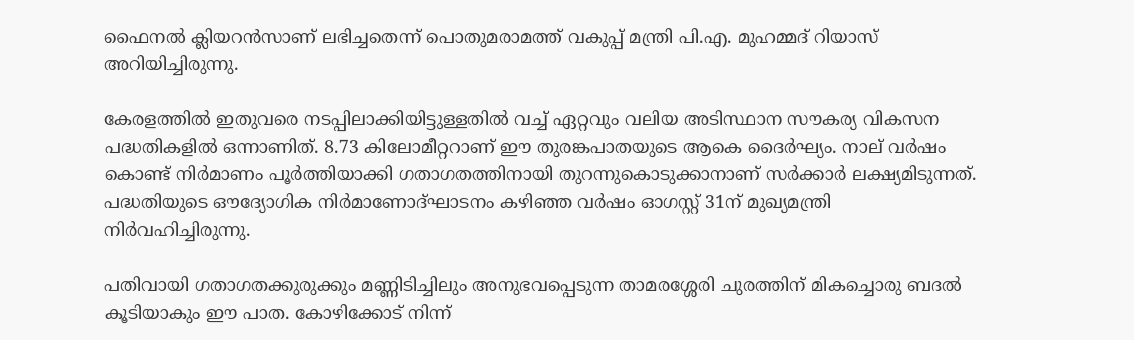ഫൈനല്‍ ക്ലിയറന്‍സാണ് ലഭിച്ചതെന്ന് പൊതുമരാമത്ത് വകുപ്പ് മന്ത്രി പി.എ. മുഹമ്മദ് റിയാസ് അറിയിച്ചിരുന്നു.

കേരളത്തിൽ ഇതുവരെ നടപ്പിലാക്കിയിട്ടുള്ളതിൽ വച്ച് ഏറ്റവും വലിയ അടിസ്ഥാന സൗകര്യ വികസന പദ്ധതികളിൽ ഒന്നാണിത്. 8.73 കിലോമീറ്ററാണ് ഈ തുരങ്കപാതയുടെ ആകെ ദൈർഘ്യം. നാല് വർഷം കൊണ്ട് നിർമാണം പൂർത്തിയാക്കി ഗതാഗതത്തിനായി തുറന്നുകൊടുക്കാനാണ് സർക്കാർ ലക്ഷ്യമിടുന്നത്. പദ്ധതിയുടെ ഔദ്യോഗിക നിർമാണോദ്ഘാടനം കഴിഞ്ഞ വർഷം ഓഗസ്റ്റ് 31ന് മുഖ്യമന്ത്രി നിർവഹിച്ചിരുന്നു.

പതിവായി ഗതാഗതക്കുരുക്കും മണ്ണിടിച്ചിലും അനുഭവപ്പെടുന്ന താമരശ്ശേരി ചുരത്തിന് മികച്ചൊരു ബദൽ കൂടിയാകും ഈ പാത. കോഴിക്കോട് നിന്ന്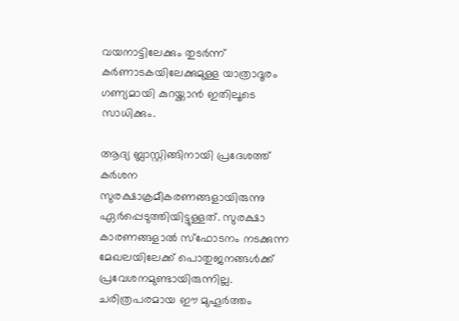വയനാട്ടിലേക്കും തുടർന്ന് കർണാടകയിലേക്കുമുള്ള യാത്രാദൂരം ഗണ്യമായി കുറയ്ക്കാൻ ഇതിലൂടെ സാധിക്കും.

ആദ്യ ബ്ലാസ്റ്റിങ്ങിനായി പ്രദേശത്ത് കർശന സുരക്ഷാക്രമീകരണങ്ങളായിരുന്നു ഏർപ്പെടുത്തിയിട്ടുള്ളത്. സുരക്ഷാ കാരണങ്ങളാൽ സ്ഫോടനം നടക്കുന്ന മേഖലയിലേക്ക് പൊതുജനങ്ങൾക്ക് പ്രവേശനമുണ്ടായിരുന്നില്ല. ചരിത്രപരമായ ഈ മുഹൂർത്തം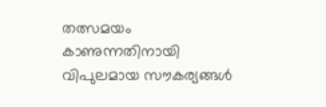തത്സമയം കാണുന്നതിനായി വിപുലമായ സൗകര്യങ്ങൾ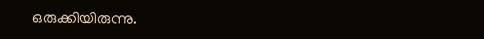ഒരുക്കിയിരുന്നു.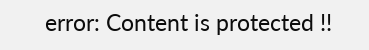error: Content is protected !!